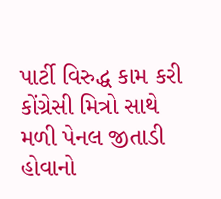પાર્ટી વિરુદ્ધ કામ કરી કોંગ્રેસી મિત્રો સાથે મળી પેનલ જીતાડી હોવાનો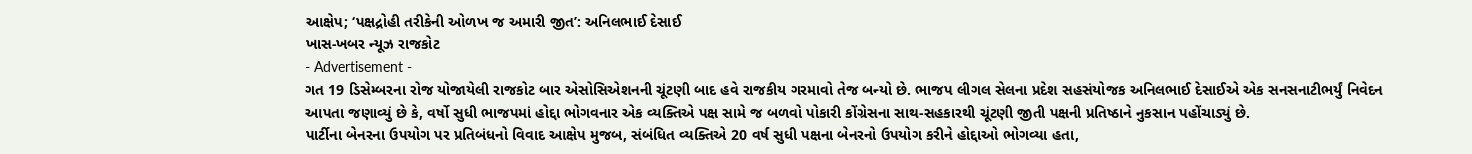આક્ષેપ; ‘પક્ષદ્રોહી તરીકેની ઓળખ જ અમારી જીત’: અનિલભાઈ દેસાઈ
ખાસ-ખબર ન્યૂઝ રાજકોટ
- Advertisement -
ગત 19 ડિસેમ્બરના રોજ યોજાયેલી રાજકોટ બાર એસોસિએશનની ચૂંટણી બાદ હવે રાજકીય ગરમાવો તેજ બન્યો છે. ભાજપ લીગલ સેલના પ્રદેશ સહસંયોજક અનિલભાઈ દેસાઈએ એક સનસનાટીભર્યું નિવેદન આપતા જણાવ્યું છે કે, વર્ષો સુધી ભાજપમાં હોદ્દા ભોગવનાર એક વ્યક્તિએ પક્ષ સામે જ બળવો પોકારી કોંગ્રેસના સાથ-સહકારથી ચૂંટણી જીતી પક્ષની પ્રતિષ્ઠાને નુકસાન પહોંચાડ્યું છે.
પાર્ટીના બેનરના ઉપયોગ પર પ્રતિબંધનો વિવાદ આક્ષેપ મુજબ, સંબંધિત વ્યક્તિએ 20 વર્ષ સુધી પક્ષના બેનરનો ઉપયોગ કરીને હોદ્દાઓ ભોગવ્યા હતા,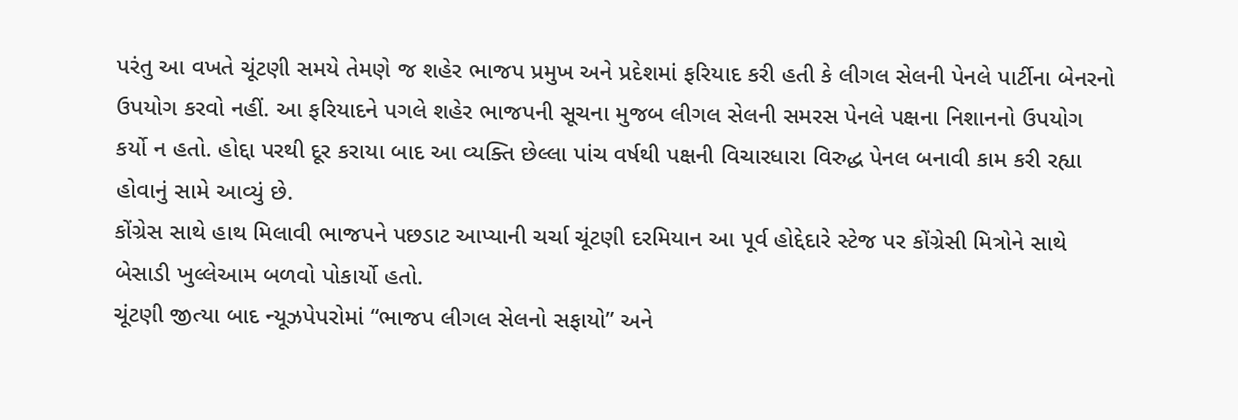પરંતુ આ વખતે ચૂંટણી સમયે તેમણે જ શહેર ભાજપ પ્રમુખ અને પ્રદેશમાં ફરિયાદ કરી હતી કે લીગલ સેલની પેનલે પાર્ટીના બેનરનો ઉપયોગ કરવો નહીં. આ ફરિયાદને પગલે શહેર ભાજપની સૂચના મુજબ લીગલ સેલની સમરસ પેનલે પક્ષના નિશાનનો ઉપયોગ કર્યો ન હતો. હોદ્દા પરથી દૂર કરાયા બાદ આ વ્યક્તિ છેલ્લા પાંચ વર્ષથી પક્ષની વિચારધારા વિરુદ્ધ પેનલ બનાવી કામ કરી રહ્યા હોવાનું સામે આવ્યું છે.
કોંગ્રેસ સાથે હાથ મિલાવી ભાજપને પછડાટ આપ્યાની ચર્ચા ચૂંટણી દરમિયાન આ પૂર્વ હોદ્દેદારે સ્ટેજ પર કોંગ્રેસી મિત્રોને સાથે બેસાડી ખુલ્લેઆમ બળવો પોકાર્યો હતો.
ચૂંટણી જીત્યા બાદ ન્યૂઝપેપરોમાં “ભાજપ લીગલ સેલનો સફાયો” અને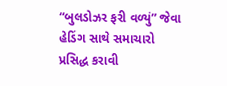“બુલડોઝર ફરી વળ્યું” જેવા હેડિંગ સાથે સમાચારો પ્રસિદ્ધ કરાવી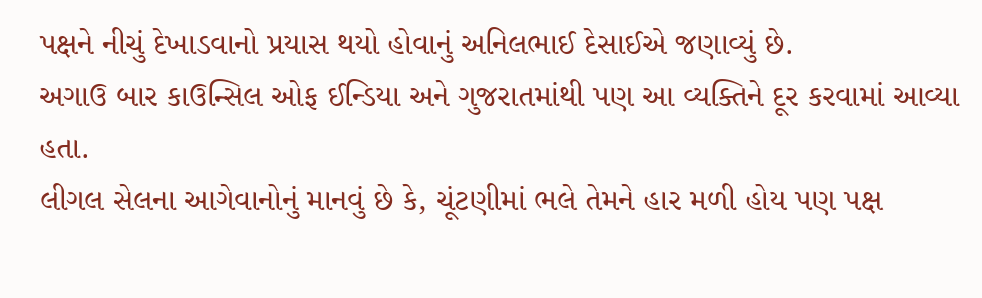પક્ષને નીચું દેખાડવાનો પ્રયાસ થયો હોવાનું અનિલભાઈ દેસાઈએ જણાવ્યું છે.
અગાઉ બાર કાઉન્સિલ ઓફ ઈન્ડિયા અને ગુજરાતમાંથી પણ આ વ્યક્તિને દૂર કરવામાં આવ્યા હતા.
લીગલ સેલના આગેવાનોનું માનવું છે કે, ચૂંટણીમાં ભલે તેમને હાર મળી હોય પણ પક્ષ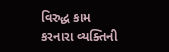વિરુદ્ધ કામ કરનારા વ્યક્તિની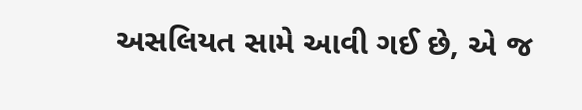અસલિયત સામે આવી ગઈ છે, એ જ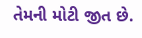તેમની મોટી જીત છે.